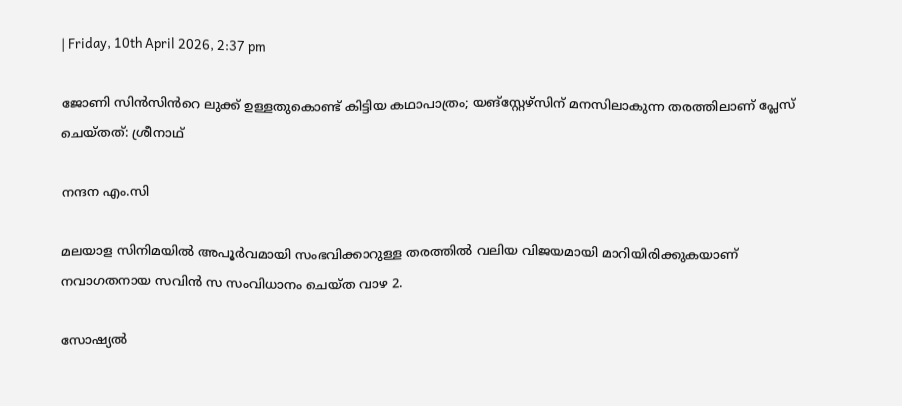| Friday, 10th April 2026, 2:37 pm

ജോണി സിൻസിൻറെ ലുക്ക് ഉള്ളതുകൊണ്ട് കിട്ടിയ കഥാപാത്രം; യങ്സ്റ്റേഴ്‌സിന് മനസിലാകുന്ന തരത്തിലാണ് പ്ലേസ് ചെയ്തത്: ശ്രീനാഥ്

നന്ദന എം.സി

മലയാള സിനിമയിൽ അപൂർവമായി സംഭവിക്കാറുള്ള തരത്തിൽ വലിയ വിജയമായി മാറിയിരിക്കുകയാണ് നവാഗതനായ സവിൻ സ സംവിധാനം ചെയ്ത വാഴ 2.

സോഷ്യൽ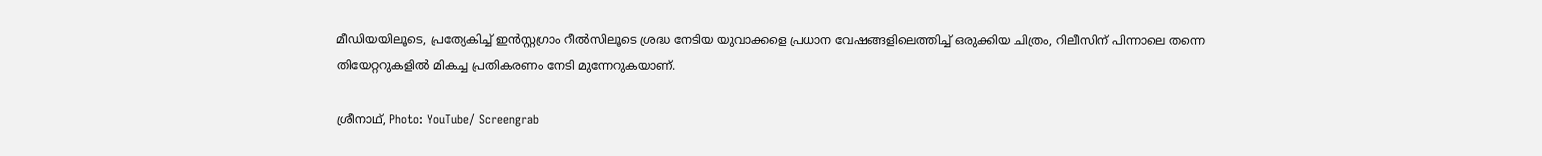മീഡിയയിലൂടെ, പ്രത്യേകിച്ച് ഇൻസ്റ്റഗ്രാം റീൽസിലൂടെ ശ്രദ്ധ നേടിയ യുവാക്കളെ പ്രധാന വേഷങ്ങളിലെത്തിച്ച് ഒരുക്കിയ ചിത്രം, റിലീസിന് പിന്നാലെ തന്നെ തിയേറ്ററുകളിൽ മികച്ച പ്രതികരണം നേടി മുന്നേറുകയാണ്.

ശ്രീനാഥ്, Photo: YouTube/ Screengrab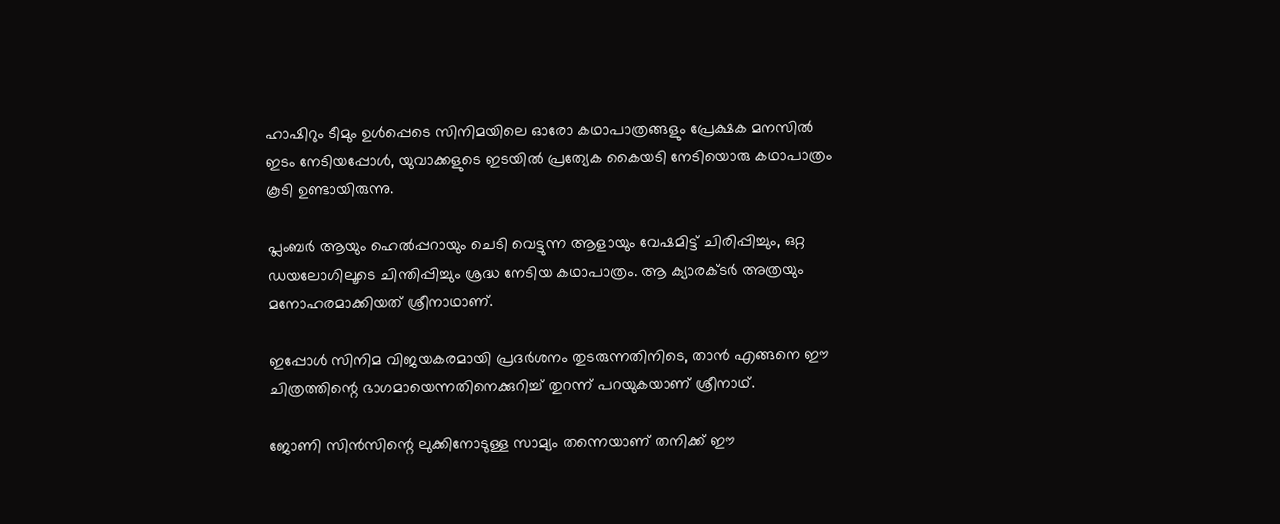ഹാഷിറും ടീമും ഉൾപ്പെടെ സിനിമയിലെ ഓരോ കഥാപാത്രങ്ങളും പ്രേക്ഷക മനസിൽ ഇടം നേടിയപ്പോൾ, യുവാക്കളുടെ ഇടയിൽ പ്രത്യേക കൈയടി നേടിയൊരു കഥാപാത്രം കൂടി ഉണ്ടായിരുന്നു.

പ്ലംബർ ആയും ഹെൽപ്പറായും ചെടി വെട്ടുന്ന ആളായും വേഷമിട്ട് ചിരിപ്പിച്ചും, ഒറ്റ ഡയലോഗിലൂടെ ചിന്തിപ്പിച്ചും ശ്രദ്ധ നേടിയ കഥാപാത്രം. ആ ക്യാരക്ടർ അത്രയും മനോഹരമാക്കിയത് ശ്രീനാഥാണ്.

ഇപ്പോൾ സിനിമ വിജയകരമായി പ്രദർശനം തുടരുന്നതിനിടെ, താൻ എങ്ങനെ ഈ ചിത്രത്തിന്റെ ഭാഗമായെന്നതിനെക്കുറിച്ച് തുറന്ന് പറയുകയാണ് ശ്രീനാഥ്.

ജോണി സിൻസിന്റെ ലുക്കിനോടുള്ള സാമ്യം തന്നെയാണ് തനിക്ക് ഈ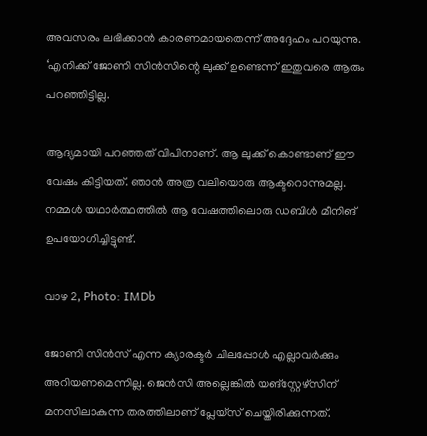അവസരം ലഭിക്കാൻ കാരണമായതെന്ന് അദ്ദേഹം പറയുന്നു. ‘എനിക്ക് ജോണി സിൻസിന്റെ ലുക്ക് ഉണ്ടെന്ന് ഇതുവരെ ആരും പറഞ്ഞിട്ടില്ല.

ആദ്യമായി പറഞ്ഞത് വിപിനാണ്. ആ ലുക്ക് കൊണ്ടാണ് ഈ വേഷം കിട്ടിയത്. ഞാൻ അത്ര വലിയൊരു ആക്ടറൊന്നുമല്ല. നമ്മൾ യഥാർത്ഥത്തിൽ ആ വേഷത്തിലൊരു ഡബിൾ മീനിങ് ഉപയോഗിച്ചിട്ടുണ്ട്.

വാഴ 2, Photo: IMDb

ജോണി സിൻസ് എന്ന ക്യാരക്ടർ ചിലപ്പോൾ എല്ലാവർക്കും അറിയണമെന്നില്ല. ജെൻസി അല്ലെങ്കിൽ യങ്സ്റ്റേഴ്‌സിന് മനസിലാകുന്ന തരത്തിലാണ് പ്ലേയ്‌സ് ചെയ്തിരിക്കുന്നത്.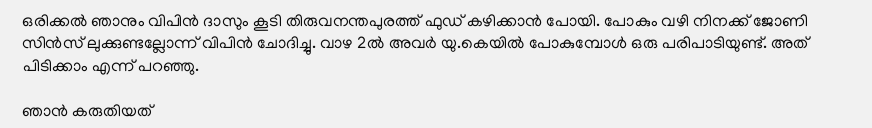ഒരിക്കൽ ഞാനും വിപിൻ ദാസും കൂടി തിരുവനന്തപുരത്ത് ഫുഡ് കഴിക്കാൻ പോയി. പോകും വഴി നിനക്ക് ജോണി സിൻസ് ലുക്കുണ്ടല്ലോന്ന് വിപിൻ ചോദിച്ചു. വാഴ 2ൽ അവർ യു.കെയിൽ പോകുമ്പോൾ ഒരു പരിപാടിയുണ്ട്. അത് പിടിക്കാം എന്ന് പറഞ്ഞു.

ഞാൻ കരുതിയത്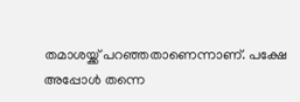തമാശയ്ക്ക് പറഞ്ഞതാണെന്നാണ്. പക്ഷേ അപ്പോൾ തന്നെ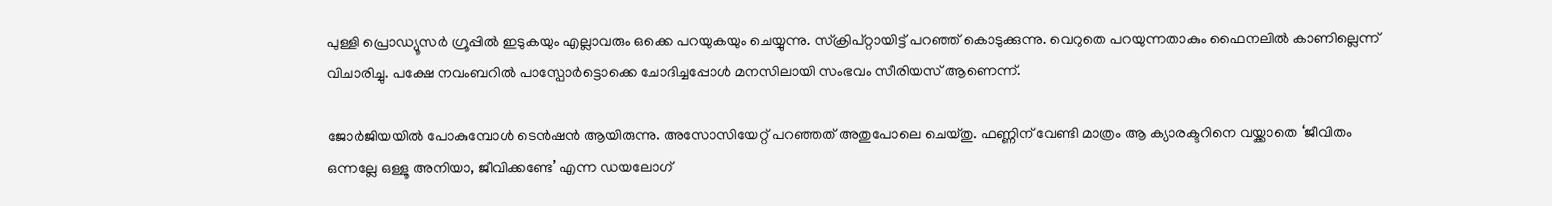പുള്ളി പ്രൊഡ്യൂസർ ഗ്രൂപ്പിൽ ഇടുകയും എല്ലാവരും ഒക്കെ പറയുകയും ചെയ്യുന്നു. സ്ക്രിപ്റ്റായിട്ട് പറഞ്ഞ് കൊടുക്കുന്നു. വെറുതെ പറയുന്നതാകും ഫൈനലിൽ കാണില്ലെന്ന് വിചാരിച്ചു. പക്ഷേ നവംബറിൽ പാസ്പോർട്ടൊക്കെ ചോദിച്ചപ്പോൾ മനസിലായി സംഭവം സീരിയസ് ആണെന്ന്.

ജോർജിയയിൽ പോകുമ്പോൾ ടെൻഷൻ ആയിരുന്നു. അസോസിയേറ്റ് പറഞ്ഞത് അതുപോലെ ചെയ്‌തു. ഫണ്ണിന് വേണ്ടി മാത്രം ആ ക്യാരക്ടറിനെ വയ്ക്കാതെ ‘ജീവിതം ഒന്നല്ലേ ഒള്ളൂ അനിയാ, ജീവിക്കണ്ടേ’ എന്ന ഡയലോഗ്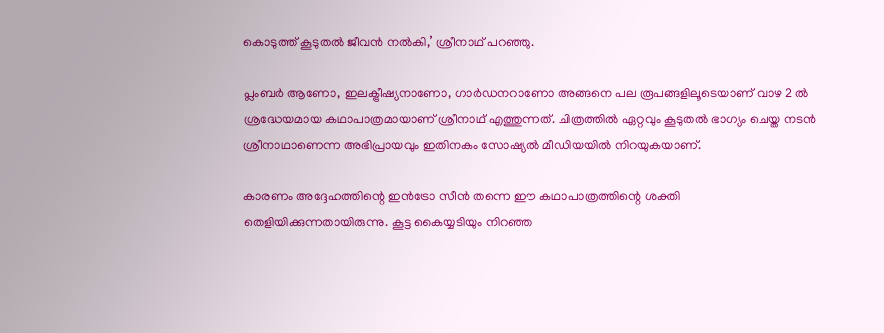കൊടുത്ത് കൂടുതൽ ജീവൻ നൽകി,’ ശ്രീനാഥ് പറഞ്ഞു.

പ്ലംബർ ആണോ, ഇലക്ട്രീഷ്യനാണോ, ഗാർഡനറാണോ അങ്ങനെ പല രൂപങ്ങളിലൂടെയാണ് വാഴ 2 ൽ ശ്രദ്ധേയമായ കഥാപാത്രമായാണ് ശ്രീനാഥ് എത്തുന്നത്. ചിത്രത്തിൽ ഏറ്റവും കൂടുതൽ ഭാഗ്യം ചെയ്ത നടൻ ശ്രീനാഥാണെന്ന അഭിപ്രായവും ഇതിനകം സോഷ്യൽ മീഡിയയിൽ നിറയുകയാണ്.

കാരണം അദ്ദേഹത്തിന്റെ ഇൻട്രോ സീൻ തന്നെ ഈ കഥാപാത്രത്തിന്റെ ശക്തി തെളിയിക്കുന്നതായിരുന്നു. കൂട്ട കൈയ്യടിയും നിറഞ്ഞ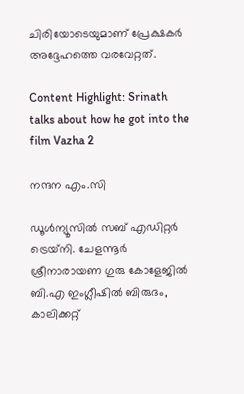ചിരിയോടെയുമാണ് പ്രേക്ഷകർ അദ്ദേഹത്തെ വരവേറ്റത്.

Content Highlight: Srinath talks about how he got into the film Vazha 2

നന്ദന എം.സി

ഡൂള്‍ന്യൂസില്‍ സബ് എഡിറ്റര്‍ ട്രെയ്‌നി. ചേളന്നൂര്‍ ശ്രീനാരായണ ഗുരു കോളേജില്‍ ബി.എ ഇംഗ്ലീഷില്‍ ബിരുദം, കാലിക്കറ്റ്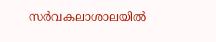സര്‍വകലാശാലയില്‍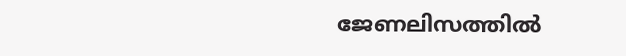ജേണലിസത്തില്‍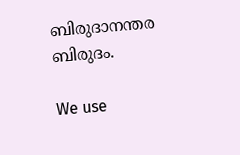ബിരുദാനന്തര ബിരുദം.

We use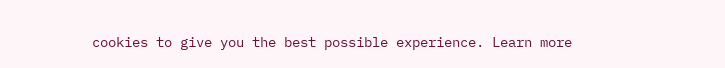cookies to give you the best possible experience. Learn more